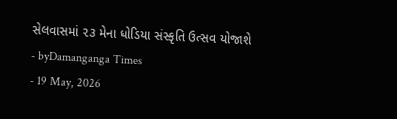સેલવાસમાં ૨૩ મેના ધોડિયા સંસ્કૃતિ ઉત્સવ યોજાશે
- byDamanganga Times
- 19 May, 2026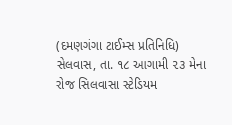(દમણગંગા ટાઈમ્સ પ્રતિનિધિ)
સેલવાસ, તા. ૧૮ આગામી ૨૩ મેના રોજ સિલવાસા સ્ટેડિયમ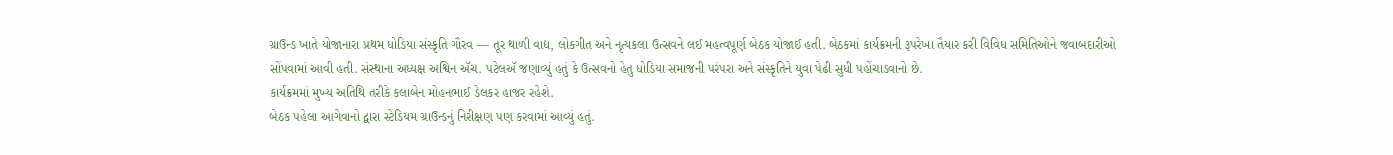ગ્રાઉન્ડ ખાતે યોજાનારા પ્રથમ ધોડિયા સંસ્કૃતિ ગૌરવ — તૂર થાળી વાદ્ય, લોકગીત અને નૃત્યકલા ઉત્સવને લઈ મહત્વપૂર્ણ બેઠક યોજાઈ હતી. બેઠકમાં કાર્યક્રમની રૂપરેખા તૈયાર કરી વિવિધ સમિતિઓને જવાબદારીઓ સોંપવામાં આવી હતી. સંસ્થાના અધ્યક્ષ અશ્વિન ઍચ. પટેલઍ જણાવ્યું હતું કે ઉત્સવનો હેતુ ધોડિયા સમાજની પરંપરા અને સંસ્કૃતિને યુવા પેઢી સુધી પહોંચાડવાનો છે.
કાર્યક્રમમાં મુખ્ય અતિથિ તરીકે કલાબેન મોહનભાઈ ડેલકર હાજર રહેશે.
બેઠક પહેલા આગેવાનો દ્વારા સ્ટેડિયમ ગ્રાઉન્ડનું નિરીક્ષણ પણ કરવામાં આવ્યું હતું.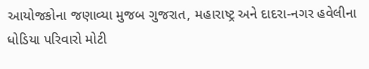આયોજકોના જણાવ્યા મુજબ ગુજરાત, મહારાષ્ટ્ર અને દાદરા-નગર હવેલીના ધોડિયા પરિવારો મોટી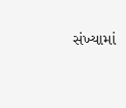સંખ્યામાં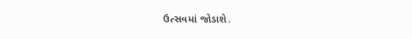ઉત્સવમાં જોડાશે.